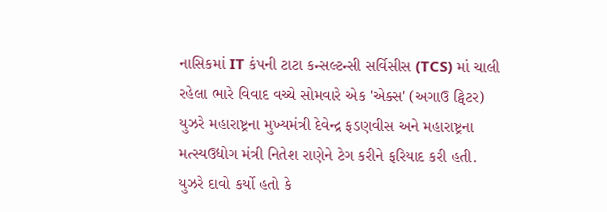નાસિકમાં IT કંપની ટાટા કન્સલ્ટન્સી સર્વિસીસ (TCS) માં ચાલી રહેલા ભારે વિવાદ વચ્ચે સોમવારે એક 'એક્સ' (અગાઉ ટ્વિટર) યુઝરે મહારાષ્ટ્રના મુખ્યમંત્રી દેવેન્દ્ર ફડણવીસ અને મહારાષ્ટ્રના મત્સ્યઉદ્યોગ મંત્રી નિતેશ રાણેને ટેગ કરીને ફરિયાદ કરી હતી. યુઝરે દાવો કર્યો હતો કે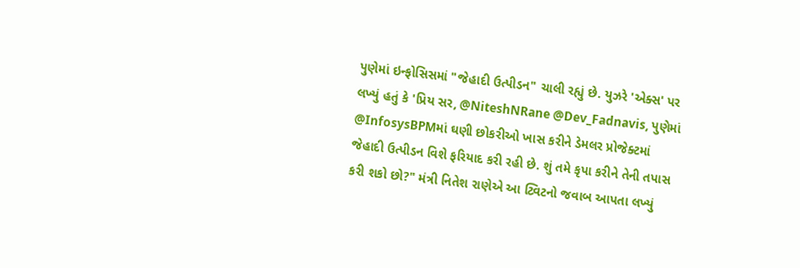પુણેમાં ઇન્ફોસિસમાં "જેહાદી ઉત્પીડન" ચાલી રહ્યું છે. યુઝરે 'એક્સ' પર લખ્યું હતું કે 'પ્રિય સર, @NiteshNRane @Dev_Fadnavis, પુણેમાં @InfosysBPMમાં ઘણી છોકરીઓ ખાસ કરીને ડેમલર પ્રોજેક્ટમાં જેહાદી ઉત્પીડન વિશે ફરિયાદ કરી રહી છે. શું તમે કૃપા કરીને તેની તપાસ કરી શકો છો?" મંત્રી નિતેશ રાણેએ આ ટ્વિટનો જવાબ આપતા લખ્યું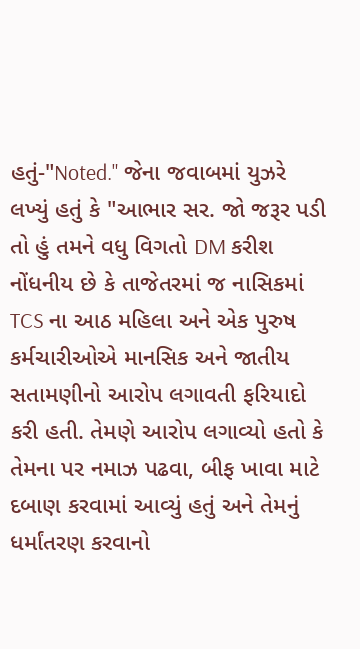હતું-"Noted." જેના જવાબમાં યુઝરે લખ્યું હતું કે "આભાર સર. જો જરૂર પડી તો હું તમને વધુ વિગતો DM કરીશ
નોંધનીય છે કે તાજેતરમાં જ નાસિકમાં TCS ના આઠ મહિલા અને એક પુરુષ કર્મચારીઓએ માનસિક અને જાતીય સતામણીનો આરોપ લગાવતી ફરિયાદો કરી હતી. તેમણે આરોપ લગાવ્યો હતો કે તેમના પર નમાઝ પઢવા, બીફ ખાવા માટે દબાણ કરવામાં આવ્યું હતું અને તેમનું ધર્માંતરણ કરવાનો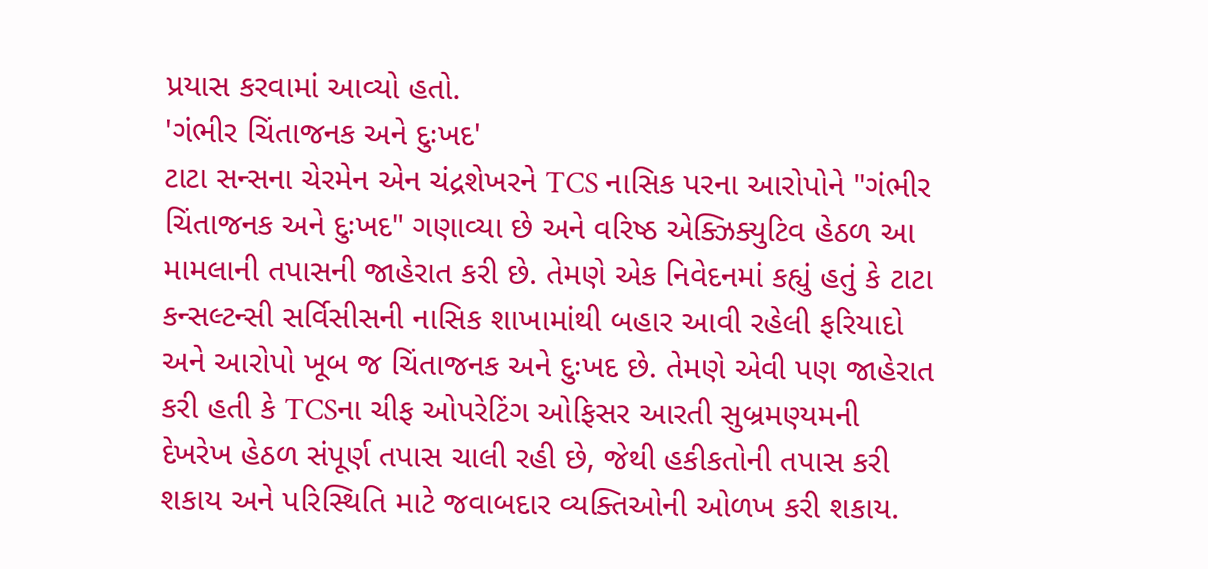પ્રયાસ કરવામાં આવ્યો હતો.
'ગંભીર ચિંતાજનક અને દુઃખદ'
ટાટા સન્સના ચેરમેન એન ચંદ્રશેખરને TCS નાસિક પરના આરોપોને "ગંભીર ચિંતાજનક અને દુઃખદ" ગણાવ્યા છે અને વરિષ્ઠ એક્ઝિક્યુટિવ હેઠળ આ મામલાની તપાસની જાહેરાત કરી છે. તેમણે એક નિવેદનમાં કહ્યું હતું કે ટાટા કન્સલ્ટન્સી સર્વિસીસની નાસિક શાખામાંથી બહાર આવી રહેલી ફરિયાદો અને આરોપો ખૂબ જ ચિંતાજનક અને દુઃખદ છે. તેમણે એવી પણ જાહેરાત કરી હતી કે TCSના ચીફ ઓપરેટિંગ ઓફિસર આરતી સુબ્રમણ્યમની દેખરેખ હેઠળ સંપૂર્ણ તપાસ ચાલી રહી છે, જેથી હકીકતોની તપાસ કરી શકાય અને પરિસ્થિતિ માટે જવાબદાર વ્યક્તિઓની ઓળખ કરી શકાય.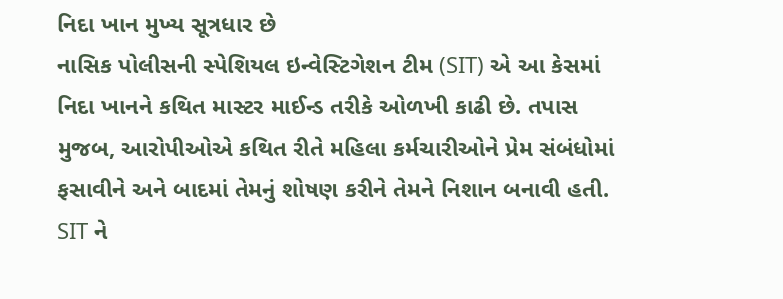નિદા ખાન મુખ્ય સૂત્રધાર છે
નાસિક પોલીસની સ્પેશિયલ ઇન્વેસ્ટિગેશન ટીમ (SIT) એ આ કેસમાં નિદા ખાનને કથિત માસ્ટર માઈન્ડ તરીકે ઓળખી કાઢી છે. તપાસ મુજબ, આરોપીઓએ કથિત રીતે મહિલા કર્મચારીઓને પ્રેમ સંબંધોમાં ફસાવીને અને બાદમાં તેમનું શોષણ કરીને તેમને નિશાન બનાવી હતી. SIT ને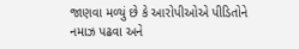જાણવા મળ્યું છે કે આરોપીઓએ પીડિતોને નમાઝ પઢવા અને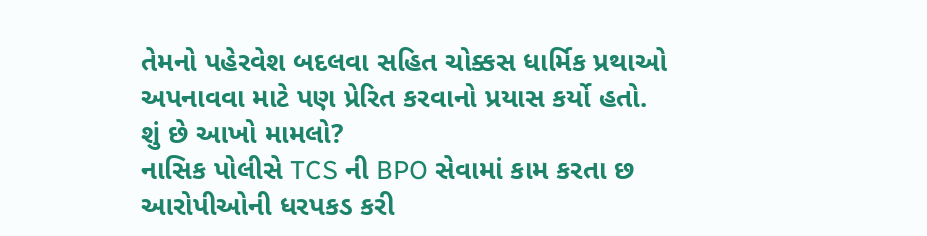તેમનો પહેરવેશ બદલવા સહિત ચોક્કસ ધાર્મિક પ્રથાઓ અપનાવવા માટે પણ પ્રેરિત કરવાનો પ્રયાસ કર્યો હતો.
શું છે આખો મામલો?
નાસિક પોલીસે TCS ની BPO સેવામાં કામ કરતા છ આરોપીઓની ધરપકડ કરી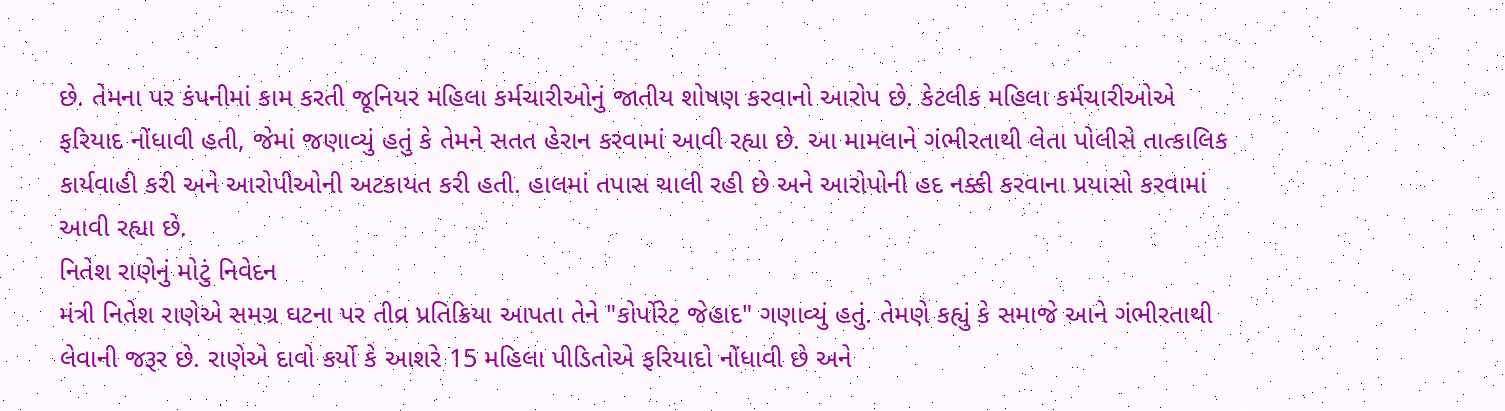છે. તેમના પર કંપનીમાં કામ કરતી જૂનિયર મહિલા કર્મચારીઓનું જાતીય શોષણ કરવાનો આરોપ છે. કેટલીક મહિલા કર્મચારીઓએ ફરિયાદ નોંધાવી હતી, જેમાં જણાવ્યું હતું કે તેમને સતત હેરાન કરવામાં આવી રહ્યા છે. આ મામલાને ગંભીરતાથી લેતા પોલીસે તાત્કાલિક કાર્યવાહી કરી અને આરોપીઓની અટકાયત કરી હતી. હાલમાં તપાસ ચાલી રહી છે અને આરોપોની હદ નક્કી કરવાના પ્રયાસો કરવામાં આવી રહ્યા છે.
નિતેશ રાણેનું મોટું નિવેદન
મંત્રી નિતેશ રાણેએ સમગ્ર ઘટના પર તીવ્ર પ્રતિક્રિયા આપતા તેને "કોર્પોરેટ જેહાદ" ગણાવ્યું હતું. તેમણે કહ્યું કે સમાજે આને ગંભીરતાથી લેવાની જરૂર છે. રાણેએ દાવો કર્યો કે આશરે 15 મહિલા પીડિતોએ ફરિયાદો નોંધાવી છે અને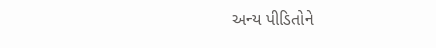અન્ય પીડિતોને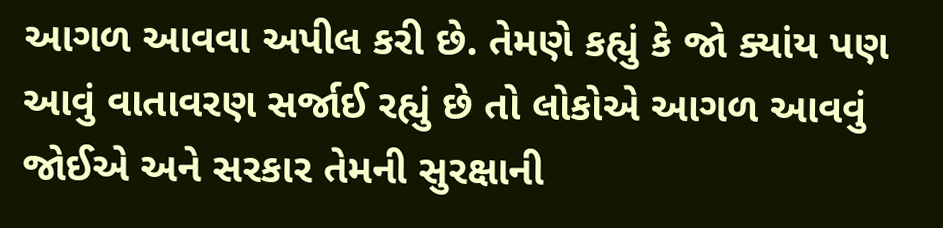આગળ આવવા અપીલ કરી છે. તેમણે કહ્યું કે જો ક્યાંય પણ આવું વાતાવરણ સર્જાઈ રહ્યું છે તો લોકોએ આગળ આવવું જોઈએ અને સરકાર તેમની સુરક્ષાની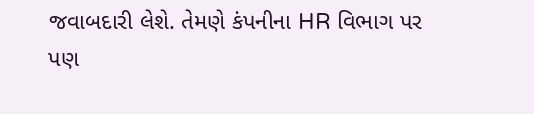જવાબદારી લેશે. તેમણે કંપનીના HR વિભાગ પર પણ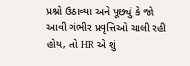પ્રશ્નો ઉઠાવ્યા અને પૂછ્યું કે જો આવી ગંભીર પ્રવૃત્તિઓ ચાલી રહી હોય, તો HR એ શું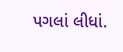પગલાં લીધાં.